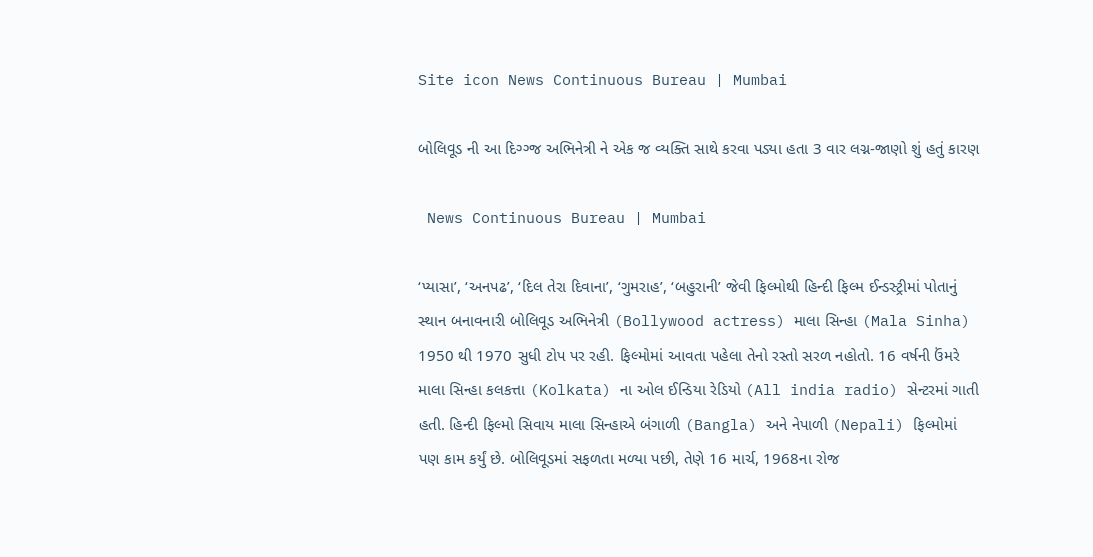Site icon News Continuous Bureau | Mumbai

બોલિવૂડ ની આ દિગ્ગ્જ અભિનેત્રી ને એક જ વ્યક્તિ સાથે કરવા પડ્યા હતા 3 વાર લગ્ન-જાણો શું હતું કારણ

 News Continuous Bureau | Mumbai

‘પ્યાસા’, ‘અનપઢ’, ‘દિલ તેરા દિવાના’, ‘ગુમરાહ’, ‘બહુરાની’ જેવી ફિલ્મોથી હિન્દી ફિલ્મ ઈન્ડસ્ટ્રીમાં પોતાનું સ્થાન બનાવનારી બોલિવૂડ અભિનેત્રી (Bollywood actress) માલા સિન્હા (Mala Sinha) 1950 થી 1970 સુધી ટોપ પર રહી. ફિલ્મોમાં આવતા પહેલા તેનો રસ્તો સરળ નહોતો. 16 વર્ષની ઉંમરે માલા સિન્હા કલકત્તા (Kolkata) ના ઓલ ઈન્ડિયા રેડિયો (All india radio) સેન્ટરમાં ગાતી હતી. હિન્દી ફિલ્મો સિવાય માલા સિન્હાએ બંગાળી (Bangla) અને નેપાળી (Nepali) ફિલ્મોમાં પણ કામ કર્યું છે. બોલિવૂડમાં સફળતા મળ્યા પછી, તેણે 16 માર્ચ, 1968ના રોજ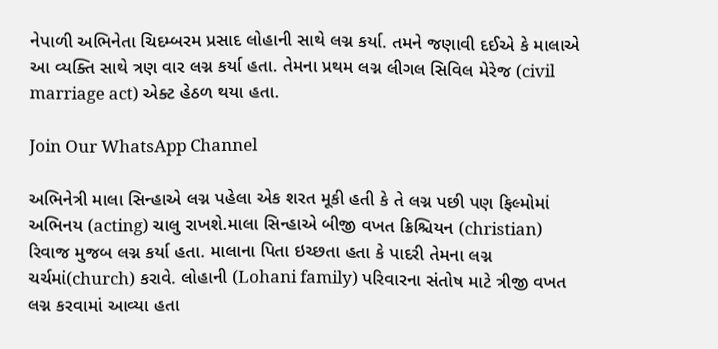નેપાળી અભિનેતા ચિદમ્બરમ પ્રસાદ લોહાની સાથે લગ્ન કર્યા. તમને જણાવી દઈએ કે માલાએ આ વ્યક્તિ સાથે ત્રણ વાર લગ્ન કર્યા હતા. તેમના પ્રથમ લગ્ન લીગલ સિવિલ મેરેજ (civil marriage act) એક્ટ હેઠળ થયા હતા.

Join Our WhatsApp Channel

અભિનેત્રી માલા સિન્હાએ લગ્ન પહેલા એક શરત મૂકી હતી કે તે લગ્ન પછી પણ ફિલ્મોમાં અભિનય (acting) ચાલુ રાખશે.માલા સિન્હાએ બીજી વખત ક્રિશ્ચિયન (christian) રિવાજ મુજબ લગ્ન કર્યા હતા. માલાના પિતા ઇચ્છતા હતા કે પાદરી તેમના લગ્ન ચર્ચમાં(church) કરાવે. લોહાની (Lohani family) પરિવારના સંતોષ માટે ત્રીજી વખત લગ્ન કરવામાં આવ્યા હતા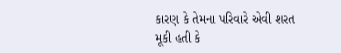કારણ કે તેમના પરિવારે એવી શરત મૂકી હતી કે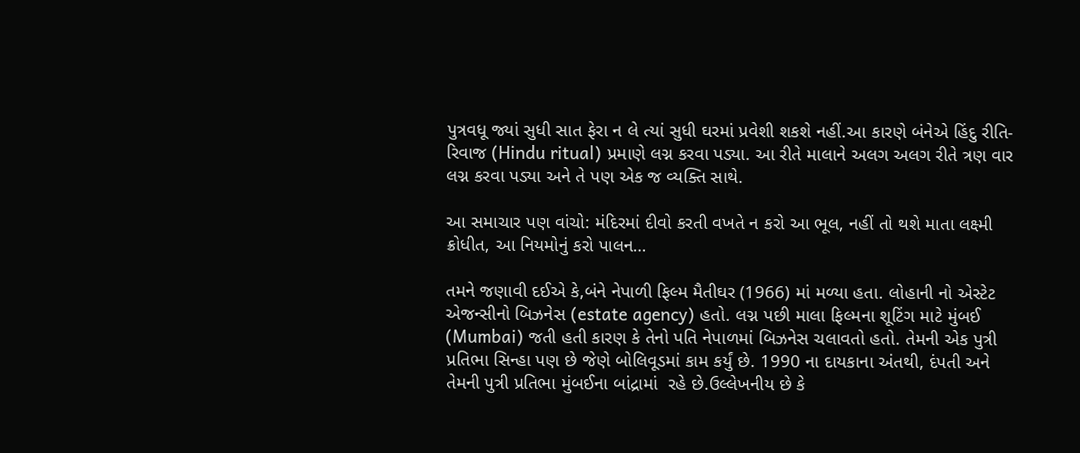પુત્રવધૂ જ્યાં સુધી સાત ફેરા ન લે ત્યાં સુધી ઘરમાં પ્રવેશી શકશે નહીં.આ કારણે બંનેએ હિંદુ રીતિ-રિવાજ (Hindu ritual) પ્રમાણે લગ્ન કરવા પડ્યા. આ રીતે માલાને અલગ અલગ રીતે ત્રણ વાર લગ્ન કરવા પડ્યા અને તે પણ એક જ વ્યક્તિ સાથે.

આ સમાચાર પણ વાંચો: મંદિરમાં દીવો કરતી વખતે ન કરો આ ભૂલ, નહીં તો થશે માતા લક્ષ્મી ક્રોધીત, આ નિયમોનું કરો પાલન…

તમને જણાવી દઈએ કે,બંને નેપાળી ફિલ્મ મૈતીઘર (1966) માં મળ્યા હતા. લોહાની નો એસ્ટેટ એજન્સીનો બિઝનેસ (estate agency) હતો. લગ્ન પછી માલા ફિલ્મના શૂટિંગ માટે મુંબઈ (Mumbai) જતી હતી કારણ કે તેનો પતિ નેપાળમાં બિઝનેસ ચલાવતો હતો. તેમની એક પુત્રી પ્રતિભા સિન્હા પણ છે જેણે બોલિવૂડમાં કામ કર્યું છે. 1990 ના દાયકાના અંતથી, દંપતી અને તેમની પુત્રી પ્રતિભા મુંબઈના બાંદ્રામાં  રહે છે.ઉલ્લેખનીય છે કે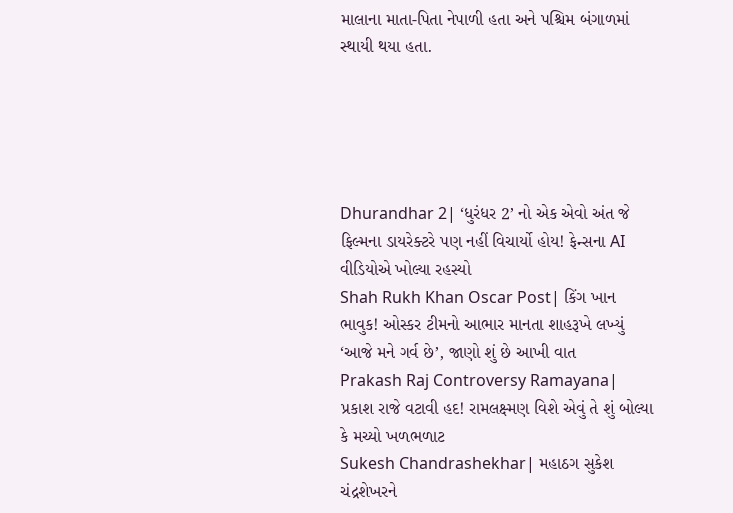માલાના માતા-પિતા નેપાળી હતા અને પશ્ચિમ બંગાળમાં સ્થાયી થયા હતા.





Dhurandhar 2| ‘ધુરંધર 2’ નો એક એવો અંત જે ફિલ્મના ડાયરેક્ટરે પણ નહીં વિચાર્યો હોય! ફેન્સના AI વીડિયોએ ખોલ્યા રહસ્યો
Shah Rukh Khan Oscar Post| કિંગ ખાન ભાવુક! ઓસ્કર ટીમનો આભાર માનતા શાહરૂખે લખ્યું ‘આજે મને ગર્વ છે’, જાણો શું છે આખી વાત
Prakash Raj Controversy Ramayana| પ્રકાશ રાજે વટાવી હદ! રામલક્ષ્મણ વિશે એવું તે શું બોલ્યા કે મચ્યો ખળભળાટ
Sukesh Chandrashekhar| મહાઠગ સુકેશ ચંદ્રશેખરને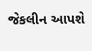જેકલીન આપશે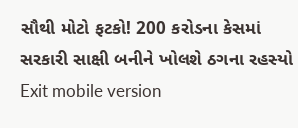સૌથી મોટો ફટકો! 200 કરોડના કેસમાં સરકારી સાક્ષી બનીને ખોલશે ઠગના રહસ્યો
Exit mobile version